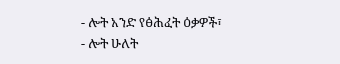- ሎት አንድ የፅሕፈት ዕቃዎች፣
- ሎት ሁለት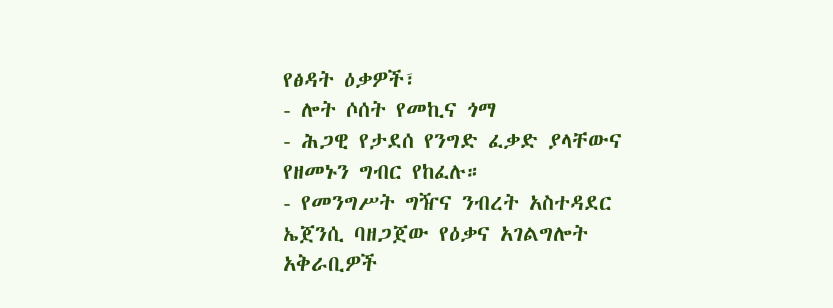የፅዳት ዕቃዎች፣
- ሎት ሶሰት የመኪና ጎማ
- ሕጋዊ የታደሰ የንግድ ፈቃድ ያላቸውና የዘመኑን ግብር የከፈሉ።
- የመንግሥት ግዥና ንብረት አስተዳደር ኤጀንሲ ባዘጋጀው የዕቃና አገልግሎት አቅራቢዎች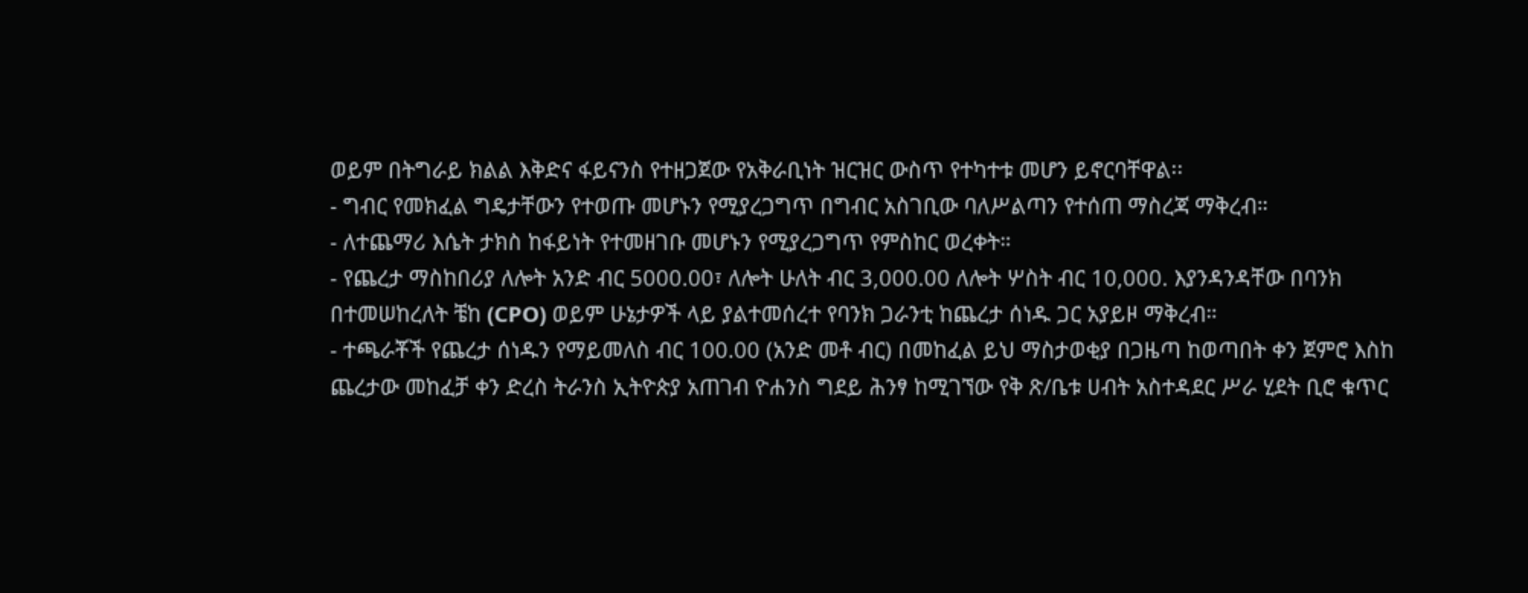ወይም በትግራይ ክልል እቅድና ፋይናንስ የተዘጋጀው የአቅራቢነት ዝርዝር ውስጥ የተካተቱ መሆን ይኖርባቸዋል፡፡
- ግብር የመክፈል ግዴታቸውን የተወጡ መሆኑን የሚያረጋግጥ በግብር አስገቢው ባለሥልጣን የተሰጠ ማስረጃ ማቅረብ።
- ለተጨማሪ እሴት ታክስ ከፋይነት የተመዘገቡ መሆኑን የሚያረጋግጥ የምስከር ወረቀት።
- የጨረታ ማስከበሪያ ለሎት አንድ ብር 5000.00፣ ለሎት ሁለት ብር 3,000.00 ለሎት ሦስት ብር 10,000. እያንዳንዳቸው በባንክ በተመሠከረለት ቼከ (CPO) ወይም ሁኔታዎች ላይ ያልተመሰረተ የባንክ ጋራንቲ ከጨረታ ሰነዱ ጋር አያይዞ ማቅረብ።
- ተጫራቾች የጨረታ ሰነዱን የማይመለስ ብር 100.00 (አንድ መቶ ብር) በመከፈል ይህ ማስታወቂያ በጋዜጣ ከወጣበት ቀን ጀምሮ እስከ ጨረታው መከፈቻ ቀን ድረስ ትራንስ ኢትዮጵያ አጠገብ ዮሐንስ ግደይ ሕንፃ ከሚገኘው የቅ ጽ/ቤቱ ሀብት አስተዳደር ሥራ ሂደት ቢሮ ቁጥር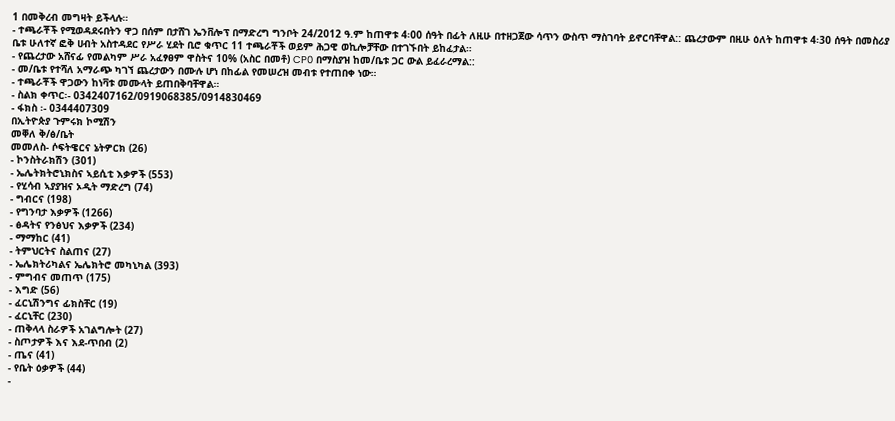1 በመቅረብ መግዛት ይችላሉ።
- ተጫራቾች የሚወዳደሩበትን ዋጋ በሰም በታሸገ ኤንቨሎፕ በማድረግ ግንቦት 24/2012 ዓ.ም ከጠዋቱ 4፡00 ሰዓት በፊት ለዚሁ በተዘጋጀው ሳጥን ውስጥ ማስገባት ይኖርባቸዋል:: ጨረታውም በዚሁ ዕለት ከጠዋቱ 4፡30 ሰዓት በመስሪያ ቤቱ ሁለተኛ ፎቅ ሀብት አስተዳደር የሥራ ሂደት ቢሮ ቁጥር 11 ተጫራቾች ወይም ሕጋዊ ወኪሎቻቸው በተገኙበት ይከፈታል።
- የጨረታው አሸናፊ የመልካም ሥራ አፈፃፀም ዋስትና 10% (አስር በመቶ) CP0 በማስያዝ ከመ/ቤቱ ጋር ውል ይፈራረማል::
- መ/ቤቱ የተሻለ አማራጭ ካገኘ ጨረታውን በሙሉ ሆነ በከፊል የመሠረዝ መብቱ የተጠበቀ ነው።
- ተጫራቾች ዋጋውን ከነቫቱ መሙላት ይጠበቅባቸዋል።
- ስልክ ቀጥር፡- 0342407162/0919068385/0914830469
- ፋክስ ፡- 0344407309
በኢትዮጵያ ጉምሩክ ኮሚሽን
መቐለ ቅ/ፅ/ቤት
መመለስ- ሶፍትዌርና ኔትዎርክ (26)
- ኮንስትራክሽን (301)
- ኤሌትክትሮኒክስና ኣይሲቲ እቃዎች (553)
- የሂሳብ ኣያያዝና ኦዲት ማድረግ (74)
- ግብርና (198)
- የግንባታ እቃዎች (1266)
- ፅዳትና የንፅህና እቃዎች (234)
- ማማከር (41)
- ትምህርትና ስልጠና (27)
- ኤሌክትሪካልና ኤሌክትሮ መካኒካል (393)
- ምግብና መጠጥ (175)
- እግድ (56)
- ፈርኒሽንግና ፊክስቸር (19)
- ፈርኒቸር (230)
- ጠቅላላ ስራዎች አገልግሎት (27)
- ስጦታዎች እና እደ-ጥበብ (2)
- ጤና (41)
- የቤት ዕቃዎች (44)
-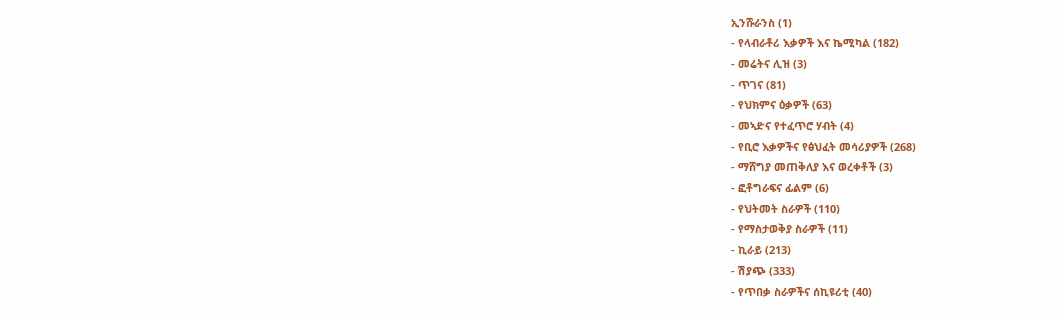ኢንሹራንስ (1)
- የላብራቶሪ እቃዎች እና ኬሚካል (182)
- መሬትና ሊዝ (3)
- ጥገና (81)
- የህክምና ዕቃዎች (63)
- መኣድና የተፈጥሮ ሃብት (4)
- የቢሮ እቃዎችና የፅህፈት መሳሪያዎች (268)
- ማሸግያ መጠቅለያ እና ወረቀቶች (3)
- ፎቶግራፍና ፊልም (6)
- የህትመት ስራዎች (110)
- የማስታወቅያ ስራዎች (11)
- ኪራይ (213)
- ሽያጭ (333)
- የጥበቃ ስራዎችና ሰኪዩሪቲ (40)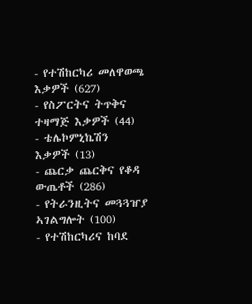- የተሽከርካሪ መለዋወጫ እቃዎች (627)
- የስፖርትና ትጥቅና ተዛማጅ እቃዎች (44)
- ቴሌኮምኒኬሽን እቃዎች (13)
- ጨርቃ ጨርቅና የቆዳ ውጤቶች (286)
- የትራንዚትና መጓጓዠያ ኣገልግሎት (100)
- የተሽከርካሪና ከባደ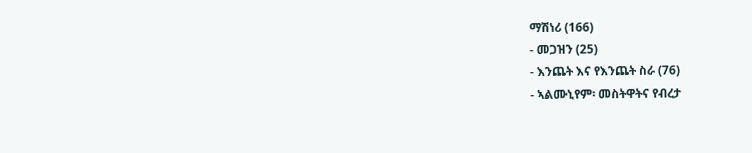ማሽነሪ (166)
- መጋዝን (25)
- እንጨት እና የእንጨት ስራ (76)
- ኣልሙኒየም፡ መስትዋትና የብረታ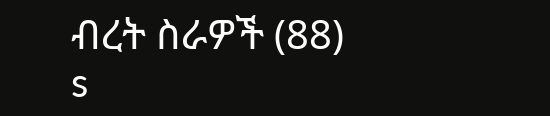ብረት ስራዎች (88)
s